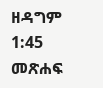ዘዳግም 1:45 መጽሐፍ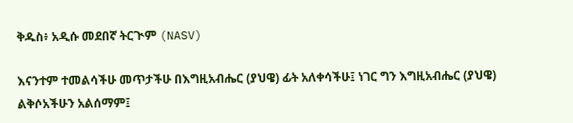ቅዱስ፥ አዲሱ መደበኛ ትርጒም (NASV)

እናንተም ተመልሳችሁ መጥታችሁ በእግዚአብሔር (ያህዌ) ፊት አለቀሳችሁ፤ ነገር ግን እግዚአብሔር (ያህዌ) ልቅሶአችሁን አልሰማም፤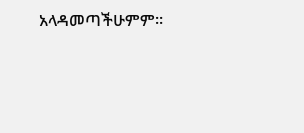አላዳመጣችሁምም።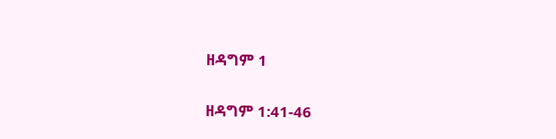ዘዳግም 1

ዘዳግም 1:41-46